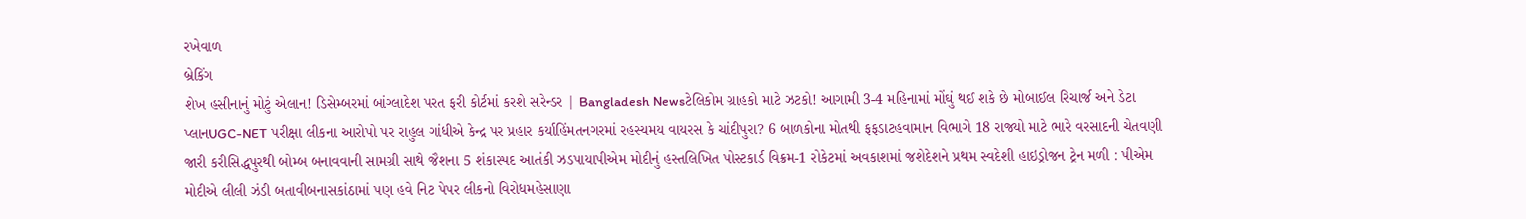રખેવાળ
બ્રેકિંગ
શેખ હસીનાનું મોટું એલાન! ડિસેમ્બરમાં બાંગ્લાદેશ પરત ફરી કોર્ટમાં કરશે સરેન્ડર | Bangladesh Newsટેલિકોમ ગ્રાહકો માટે ઝટકો! આગામી 3-4 મહિનામાં મોંઘું થઈ શકે છે મોબાઈલ રિચાર્જ અને ડેટા પ્લાનUGC-NET પરીક્ષા લીકના આરોપો પર રાહુલ ગાંધીએ કેન્દ્ર પર પ્રહાર કર્યાહિંમતનગરમાં રહસ્યમય વાયરસ કે ચાંદીપુરા? 6 બાળકોના મોતથી ફફડાટહવામાન વિભાગે 18 રાજ્યો માટે ભારે વરસાદની ચેતવણી જારી કરીસિદ્ધપુરથી બોમ્બ બનાવવાની સામગ્રી સાથે જૈશના 5 શંકાસ્પદ આતંકી ઝડપાયાપીએમ મોદીનું હસ્તલિખિત પોસ્ટકાર્ડ વિક્રમ-1 રોકેટમાં અવકાશમાં જશેદેશને પ્રથમ સ્વદેશી હાઇડ્રોજન ટ્રેન મળી : પીએમ મોદીએ લીલી ઝંડી બતાવીબનાસકાંઠામાં પણ હવે નિટ પેપર લીકનો વિરોધમહેસાણા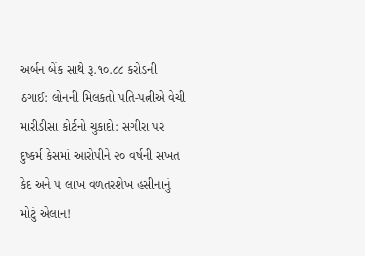અર્બન બેંક સાથે રૂ.૧૦.૮૮ કરોડની ઠગાઈ: લોનની મિલકતો પતિ-પત્નીએ વેચી મારીડીસા કોર્ટનો ચુકાદો: સગીરા પર દુષ્કર્મ કેસમાં આરોપીને ૨૦ વર્ષની સખત કેદ અને ૫ લાખ વળતરશેખ હસીનાનું મોટું એલાન!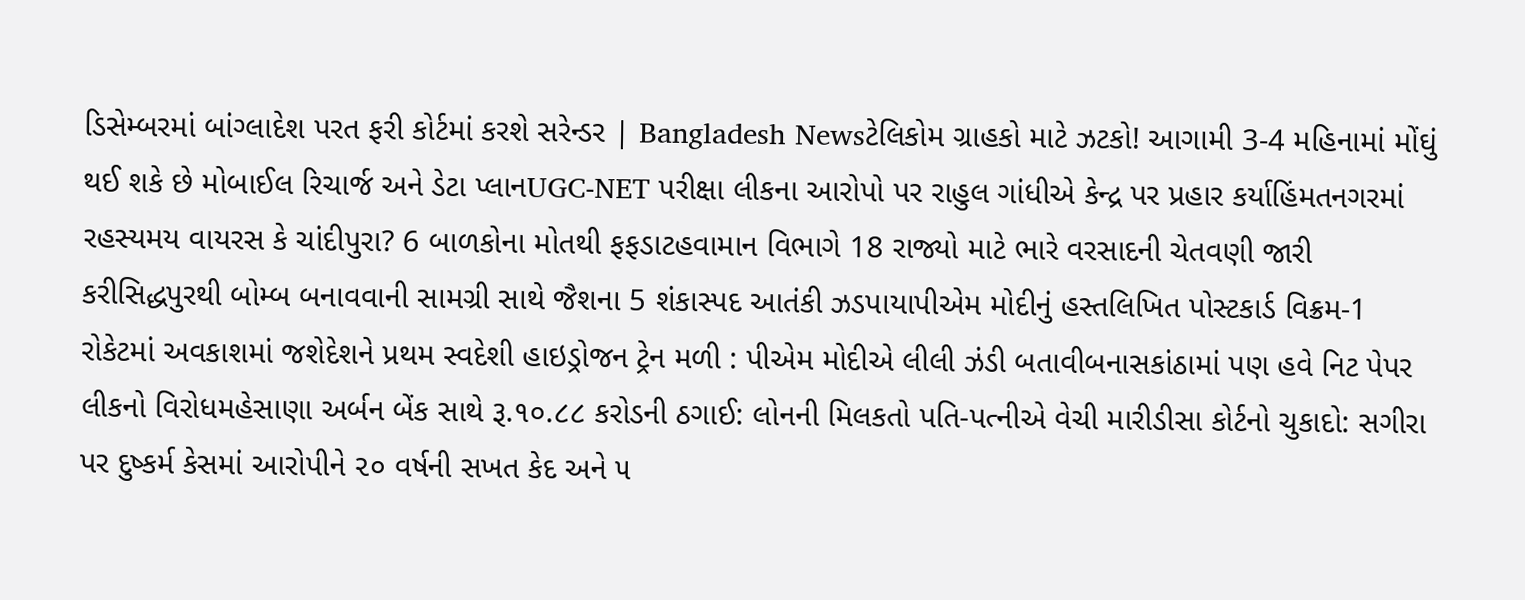ડિસેમ્બરમાં બાંગ્લાદેશ પરત ફરી કોર્ટમાં કરશે સરેન્ડર | Bangladesh Newsટેલિકોમ ગ્રાહકો માટે ઝટકો! આગામી 3-4 મહિનામાં મોંઘું થઈ શકે છે મોબાઈલ રિચાર્જ અને ડેટા પ્લાનUGC-NET પરીક્ષા લીકના આરોપો પર રાહુલ ગાંધીએ કેન્દ્ર પર પ્રહાર કર્યાહિંમતનગરમાં રહસ્યમય વાયરસ કે ચાંદીપુરા? 6 બાળકોના મોતથી ફફડાટહવામાન વિભાગે 18 રાજ્યો માટે ભારે વરસાદની ચેતવણી જારી કરીસિદ્ધપુરથી બોમ્બ બનાવવાની સામગ્રી સાથે જૈશના 5 શંકાસ્પદ આતંકી ઝડપાયાપીએમ મોદીનું હસ્તલિખિત પોસ્ટકાર્ડ વિક્રમ-1 રોકેટમાં અવકાશમાં જશેદેશને પ્રથમ સ્વદેશી હાઇડ્રોજન ટ્રેન મળી : પીએમ મોદીએ લીલી ઝંડી બતાવીબનાસકાંઠામાં પણ હવે નિટ પેપર લીકનો વિરોધમહેસાણા અર્બન બેંક સાથે રૂ.૧૦.૮૮ કરોડની ઠગાઈ: લોનની મિલકતો પતિ-પત્નીએ વેચી મારીડીસા કોર્ટનો ચુકાદો: સગીરા પર દુષ્કર્મ કેસમાં આરોપીને ૨૦ વર્ષની સખત કેદ અને ૫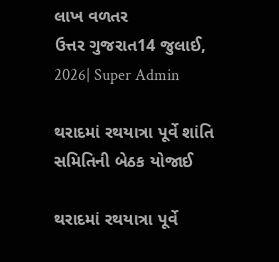લાખ વળતર
ઉત્તર ગુજરાત14 જુલાઈ, 2026| Super Admin

થરાદમાં રથયાત્રા પૂર્વે શાંતિ સમિતિની બેઠક યોજાઈ

થરાદમાં રથયાત્રા પૂર્વે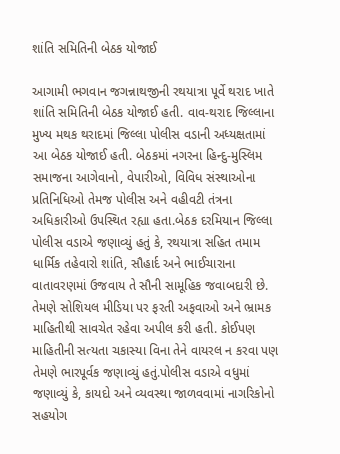શાંતિ સમિતિની બેઠક યોજાઈ

આગામી ભગવાન જગન્નાથજીની રથયાત્રા પૂર્વે થરાદ ખાતે શાંતિ સમિતિની બેઠક યોજાઈ હતી. વાવ-થરાદ જિલ્લાના મુખ્ય મથક થરાદમાં જિલ્લા પોલીસ વડાની અધ્યક્ષતામાં આ બેઠક યોજાઈ હતી. બેઠકમાં નગરના હિન્દુ-મુસ્લિમ સમાજના આગેવાનો, વેપારીઓ, વિવિધ સંસ્થાઓના પ્રતિનિધિઓ તેમજ પોલીસ અને વહીવટી તંત્રના અધિકારીઓ ઉપસ્થિત રહ્યા હતા.બેઠક દરમિયાન જિલ્લા પોલીસ વડાએ જણાવ્યું હતું કે, રથયાત્રા સહિત તમામ ધાર્મિક તહેવારો શાંતિ, સૌહાર્દ અને ભાઈચારાના વાતાવરણમાં ઉજવાય તે સૌની સામૂહિક જવાબદારી છે. તેમણે સોશિયલ મીડિયા પર ફરતી અફવાઓ અને ભ્રામક માહિતીથી સાવચેત રહેવા અપીલ કરી હતી. કોઈપણ માહિતીની સત્યતા ચકાસ્યા વિના તેને વાયરલ ન કરવા પણ તેમણે ભારપૂર્વક જણાવ્યું હતું.પોલીસ વડાએ વધુમાં જણાવ્યું કે, કાયદો અને વ્યવસ્થા જાળવવામાં નાગરિકોનો સહયોગ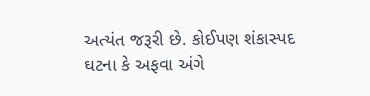અત્યંત જરૂરી છે. કોઈપણ શંકાસ્પદ ઘટના કે અફવા અંગે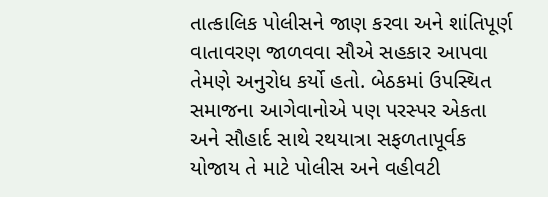તાત્કાલિક પોલીસને જાણ કરવા અને શાંતિપૂર્ણ વાતાવરણ જાળવવા સૌએ સહકાર આપવા તેમણે અનુરોધ કર્યો હતો. બેઠકમાં ઉપસ્થિત સમાજના આગેવાનોએ પણ પરસ્પર એકતા અને સૌહાર્દ સાથે રથયાત્રા સફળતાપૂર્વક યોજાય તે માટે પોલીસ અને વહીવટી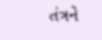તંત્રને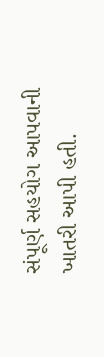સંપૂર્ણ સહયોગ આપવાની ખાતરી આપી હતી.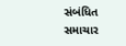સંબંધિત સમાચાર